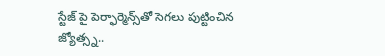స్టేజ్ పై పెర్ఫార్మెన్స్‌తో సెగలు పుట్టించిన జ్యోత్స్న..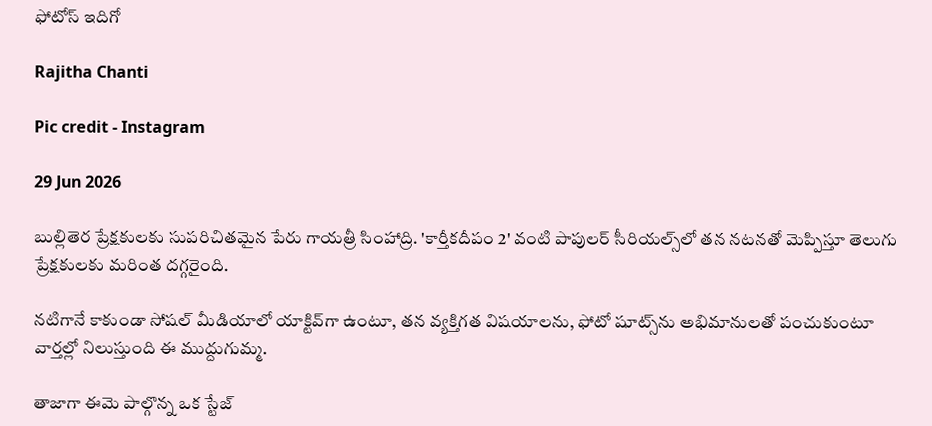ఫోటోస్ ఇదిగో

Rajitha Chanti

Pic credit - Instagram

29 Jun 2026

బుల్లితెర ప్రేక్షకులకు సుపరిచితమైన పేరు గాయత్రీ సింహాద్రి. 'కార్తీకదీపం 2' వంటి పాపులర్ సీరియల్స్‌లో తన నటనతో మెప్పిస్తూ తెలుగు ప్రేక్షకులకు మరింత దగ్గరైంది.

నటిగానే కాకుండా సోషల్ మీడియాలో యాక్టివ్‌గా ఉంటూ, తన వ్యక్తిగత విషయాలను, ఫోటో షూట్స్‌ను అభిమానులతో పంచుకుంటూ వార్తల్లో నిలుస్తుంది ఈ ముద్దుగుమ్మ.

తాజాగా ఈమె పాల్గొన్న ఒక స్టేజ్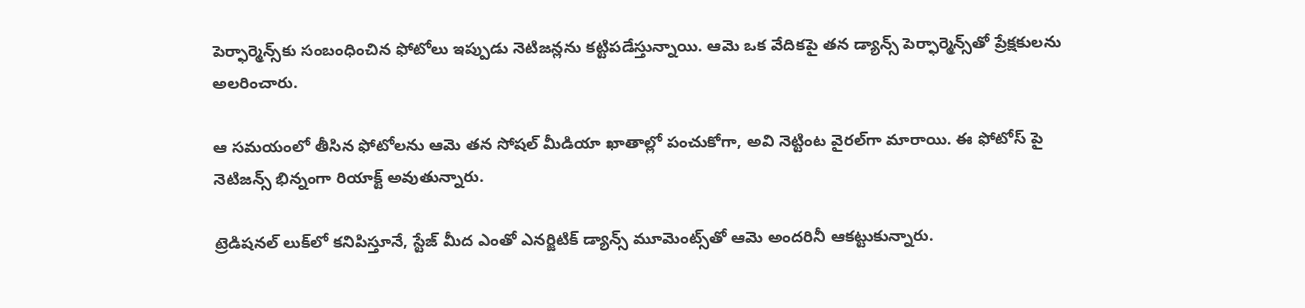పెర్ఫార్మెన్స్‌కు సంబంధించిన ఫోటోలు ఇప్పుడు నెటిజన్లను కట్టిపడేస్తున్నాయి. ఆమె ఒక వేదికపై తన డ్యాన్స్ పెర్ఫార్మెన్స్‌తో ప్రేక్షకులను అలరించారు.

ఆ సమయంలో తీసిన ఫోటోలను ఆమె తన సోషల్ మీడియా ఖాతాల్లో పంచుకోగా, అవి నెట్టింట వైరల్‌గా మారాయి. ఈ ఫోటోస్ పై నెటిజన్స్ భిన్నంగా రియాక్ట్ అవుతున్నారు.

ట్రెడిషనల్ లుక్‌లో కనిపిస్తూనే, స్టేజ్ మీద ఎంతో ఎనర్జిటిక్ డ్యాన్స్ మూమెంట్స్‌తో ఆమె అందరినీ ఆకట్టుకున్నారు.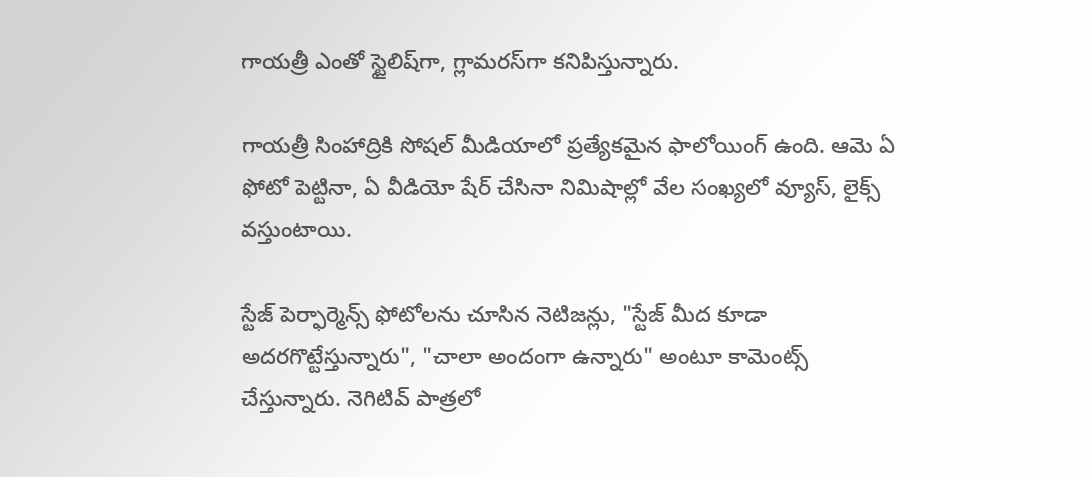గాయత్రీ ఎంతో స్టైలిష్‌గా, గ్లామరస్‌గా కనిపిస్తున్నారు.

గాయత్రీ సింహాద్రికి సోషల్ మీడియాలో ప్రత్యేకమైన ఫాలోయింగ్ ఉంది. ఆమె ఏ ఫోటో పెట్టినా, ఏ వీడియో షేర్ చేసినా నిమిషాల్లో వేల సంఖ్యలో వ్యూస్, లైక్స్ వస్తుంటాయి.

స్టేజ్ పెర్ఫార్మెన్స్ ఫోటోలను చూసిన నెటిజన్లు, "స్టేజ్ మీద కూడా అదరగొట్టేస్తున్నారు", "చాలా అందంగా ఉన్నారు" అంటూ కామెంట్స్ చేస్తున్నారు. నెగిటివ్ పాత్రలో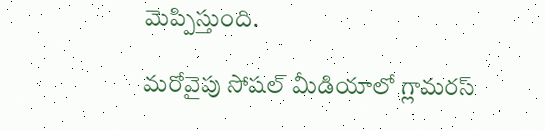మెప్పిస్తుంది.

మరోవైపు సోషల్ మీడియాలో గ్లామరస్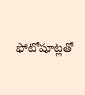ఫోటోషూట్లతో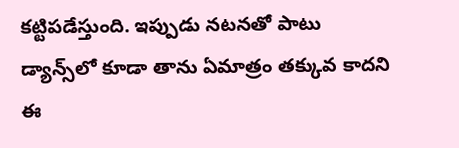కట్టిపడేస్తుంది. ఇప్పుడు నటనతో పాటు డ్యాన్స్‌లో కూడా తాను ఏమాత్రం తక్కువ కాదని ఈ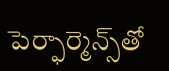పెర్ఫార్మెన్స్‌తో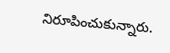నిరూపించుకున్నారు.